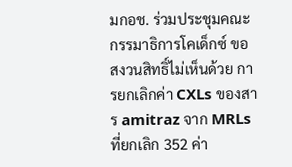มกอช. ร่วมประชุมคณะกรรมาธิการโคเด็กซ์ ขอสงวนสิทธิ์ไม่เห็นด้วย การยกเลิกค่า CXLs ของสาร amitraz จาก MRLsที่ยกเลิก 352 ค่า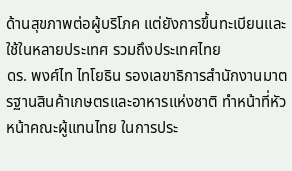ด้านสุขภาพต่อผู้บริโภค แต่ยังการขึ้นทะเบียนและใช้ในหลายประเทศ รวมถึงประเทศไทย
ดร. พงศ์ไท ไทโยธิน รองเลขาธิการสำนักงานมาตรฐานสินค้าเกษตรและอาหารแห่งชาติ ทำหน้าที่หัวหน้าคณะผู้แทนไทย ในการประ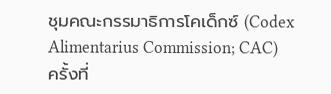ชุมคณะกรรมาธิการโคเด็กซ์ (Codex Alimentarius Commission; CAC) ครั้งที่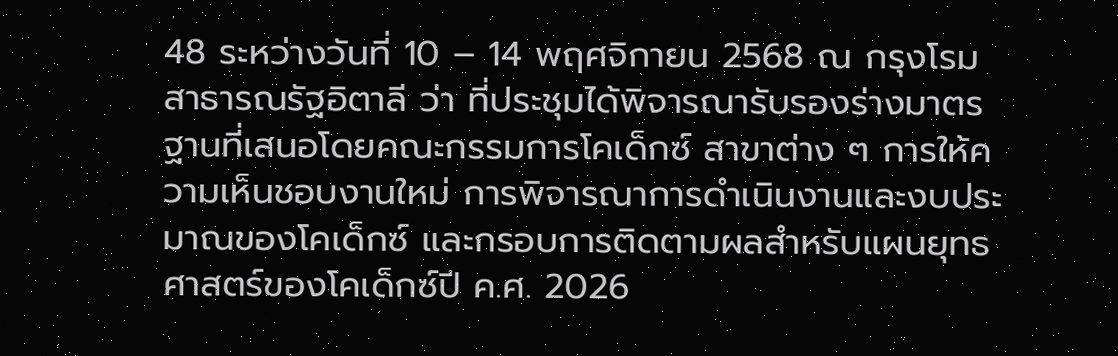48 ระหว่างวันที่ 10 – 14 พฤศจิกายน 2568 ณ กรุงโรม สาธารณรัฐอิตาลี ว่า ที่ประชุมได้พิจารณารับรองร่างมาตรฐานที่เสนอโดยคณะกรรมการโคเด็กซ์ สาขาต่าง ๆ การให้ความเห็นชอบงานใหม่ การพิจารณาการดำเนินงานและงบประมาณของโคเด็กซ์ และกรอบการติดตามผลสำหรับแผนยุทธศาสตร์ของโคเด็กซ์ปี ค.ศ. 2026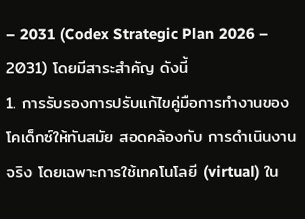– 2031 (Codex Strategic Plan 2026 – 2031) โดยมีสาระสำคัญ ดังนี้
1. การรับรองการปรับแก้ไขคู่มือการทำงานของโคเด็กซ์ให้ทันสมัย สอดคล้องกับ การดำเนินงานจริง โดยเฉพาะการใช้เทคโนโลยี (virtual) ใน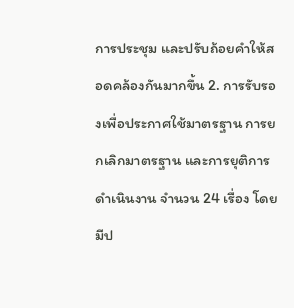การประชุม และปรับถ้อยคำให้สอดคล้องกันมากขึ้น 2. การรับรองเพื่อประกาศใช้มาตรฐาน การยกเลิกมาตรฐาน และการยุติการดำเนินงาน จำนวน 24 เรื่อง โดยมีป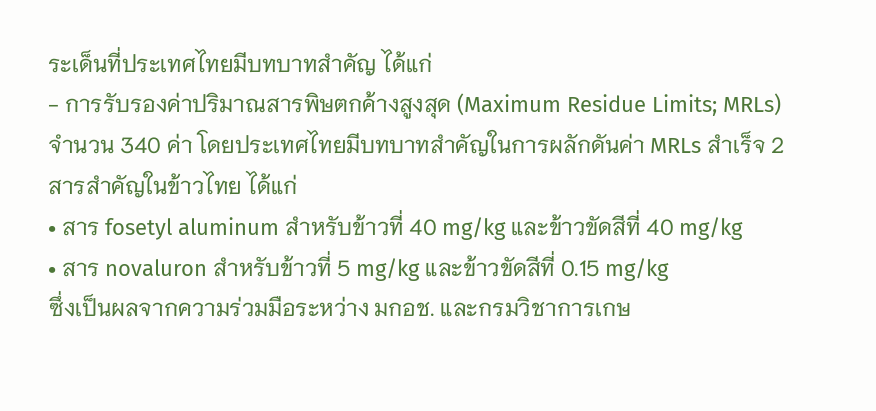ระเด็นที่ประเทศไทยมีบทบาทสำคัญ ได้แก่
- การรับรองค่าปริมาณสารพิษตกค้างสูงสุด (Maximum Residue Limits; MRLs) จำนวน 340 ค่า โดยประเทศไทยมีบทบาทสำคัญในการผลักดันค่า MRLs สำเร็จ 2 สารสำคัญในข้าวไทย ได้แก่
• สาร fosetyl aluminum สำหรับข้าวที่ 40 mg/kg และข้าวขัดสีที่ 40 mg/kg
• สาร novaluron สำหรับข้าวที่ 5 mg/kg และข้าวขัดสีที่ 0.15 mg/kg
ซึ่งเป็นผลจากความร่วมมือระหว่าง มกอช. และกรมวิชาการเกษ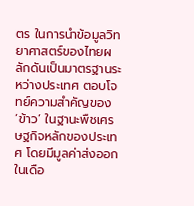ตร ในการนำข้อมูลวิทยาศาสตร์ของไทยผลักดันเป็นมาตรฐานระหว่างประเทศ ตอบโจทย์ความสำคัญของ ‘ข้าว’ ในฐานะพืชเศรษฐกิจหลักของประเทศ โดยมีมูลค่าส่งออก ในเดือ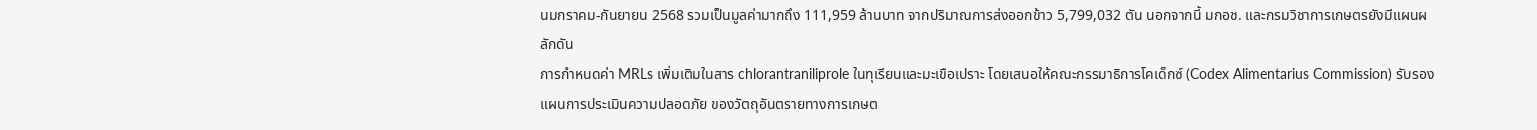นมกราคม-กันยายน 2568 รวมเป็นมูลค่ามากถึง 111,959 ล้านบาท จากปริมาณการส่งออกข้าว 5,799,032 ตัน นอกจากนี้ มกอช. และกรมวิชาการเกษตรยังมีแผนผลักดัน
การกำหนดค่า MRLs เพิ่มเติมในสาร chlorantraniliprole ในทุเรียนและมะเขือเปราะ โดยเสนอให้คณะกรรมาธิการโคเด็กซ์ (Codex Alimentarius Commission) รับรองแผนการประเมินความปลอดภัย ของวัตถุอันตรายทางการเกษต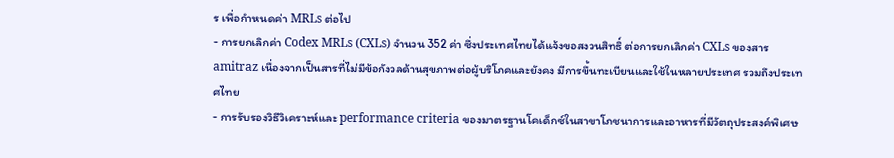ร เพื่อกำหนดค่า MRLs ต่อไป
- การยกเลิกค่า Codex MRLs (CXLs) จำนวน 352 ค่า ซึ่งประเทศไทยได้แจ้งขอสงวนสิทธิ์ ต่อการยกเลิกค่า CXLs ของสาร amitraz เนื่องจากเป็นสารที่ไม่มีข้อกังวลด้านสุขภาพต่อผู้บริโภคและยังคง มีการขึ้นทะเบียนและใช้ในหลายประเทศ รวมถึงประเทศไทย
- การรับรองวิธีวิเคราะห์และ performance criteria ของมาตรฐานโคเด็กซ์ในสาขาโภชนาการและอาหารที่มีวัตถุประสงค์พิเศษ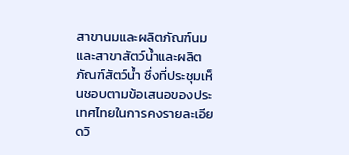สาขานมและผลิตภัณฑ์นม และสาขาสัตว์น้ำและผลิตภัณฑ์สัตว์น้ำ ซึ่งที่ประชุมเห็นชอบตามข้อเสนอของประเทศไทยในการคงรายละเอียดวิ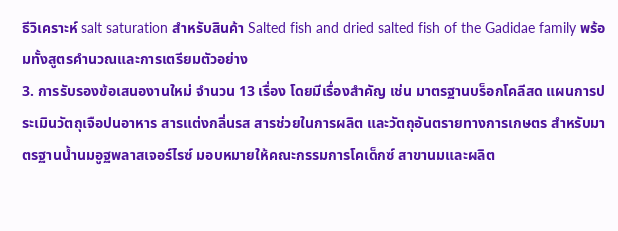ธีวิเคราะห์ salt saturation สำหรับสินค้า Salted fish and dried salted fish of the Gadidae family พร้อมทั้งสูตรคำนวณและการเตรียมตัวอย่าง
3. การรับรองข้อเสนองานใหม่ จำนวน 13 เรื่อง โดยมีเรื่องสำคัญ เช่น มาตรฐานบร็อกโคลีสด แผนการประเมินวัตถุเจือปนอาหาร สารแต่งกลิ่นรส สารช่วยในการผลิต และวัตถุอันตรายทางการเกษตร สำหรับมาตรฐานน้ำนมอูฐพลาสเจอร์ไรซ์ มอบหมายให้คณะกรรมการโคเด็กซ์ สาขานมและผลิต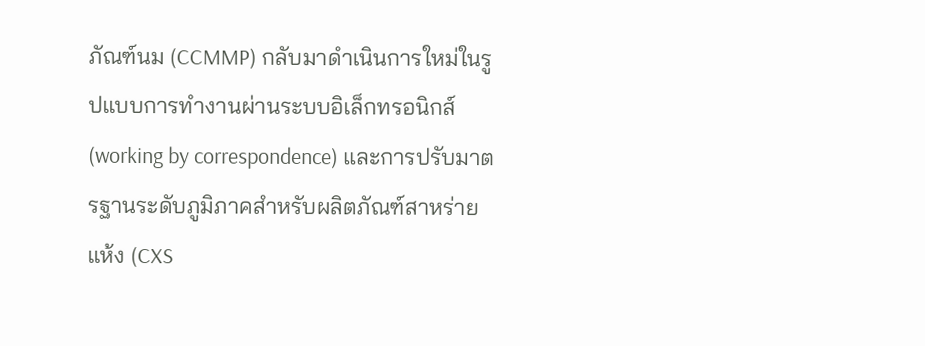ภัณฑ์นม (CCMMP) กลับมาดำเนินการใหม่ในรูปแบบการทำงานผ่านระบบอิเล็กทรอนิกส์ (working by correspondence) และการปรับมาตรฐานระดับภูมิภาคสำหรับผลิตภัณฑ์สาหร่ายแห้ง (CXS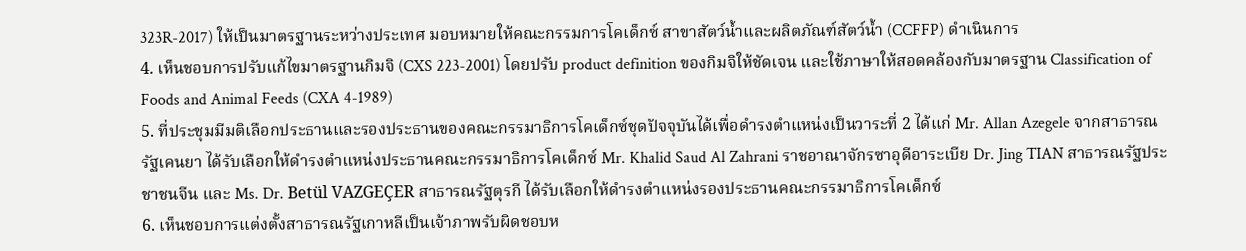323R-2017) ให้เป็นมาตรฐานระหว่างประเทศ มอบหมายให้คณะกรรมการโคเด็กซ์ สาขาสัตว์น้ำและผลิตภัณฑ์สัตว์น้ำ (CCFFP) ดำเนินการ
4. เห็นชอบการปรับแก้ไขมาตรฐานกิมจิ (CXS 223-2001) โดยปรับ product definition ของกิมจิให้ชัดเจน และใช้ภาษาให้สอดคล้องกับมาตรฐาน Classification of Foods and Animal Feeds (CXA 4-1989)
5. ที่ประชุมมีมติเลือกประธานและรองประธานของคณะกรรมาธิการโคเด็กซ์ชุดปัจจุบันได้เพื่อดำรงตำแหน่งเป็นวาระที่ 2 ได้แก่ Mr. Allan Azegele จากสาธารณรัฐเคนยา ได้รับเลือกให้ดำรงตำแหน่งประธานคณะกรรมาธิการโคเด็กซ์ Mr. Khalid Saud Al Zahrani ราชอาณาจักรซาอุดีอาระเบีย Dr. Jing TIAN สาธารณรัฐประชาชนจีน และ Ms. Dr. Betül VAZGEÇER สาธารณรัฐตุรกี ได้รับเลือกให้ดำรงตำแหน่งรองประธานคณะกรรมาธิการโคเด็กซ์
6. เห็นชอบการแต่งตั้งสาธารณรัฐเกาหลีเป็นเจ้าภาพรับผิดชอบห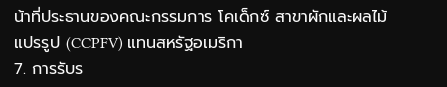น้าที่ประธานของคณะกรรมการ โคเด็กซ์ สาขาผักและผลไม้แปรรูป (CCPFV) แทนสหรัฐอเมริกา
7. การรับร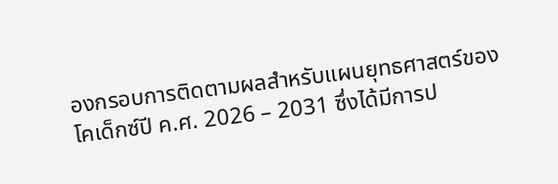องกรอบการติดตามผลสำหรับแผนยุทธศาสตร์ของโคเด็กซ์ปี ค.ศ. 2026 – 2031 ซึ่งได้มีการป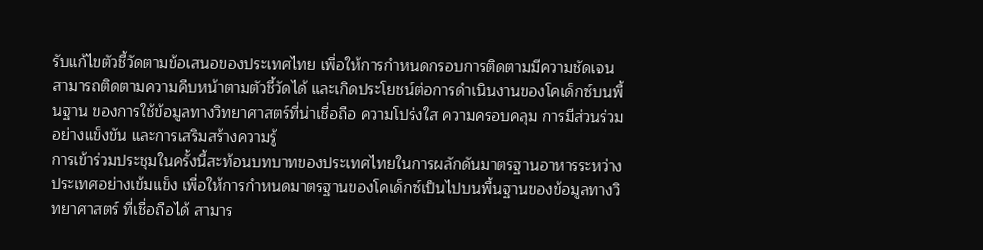รับแก้ไขตัวชี้วัดตามข้อเสนอของประเทศไทย เพื่อให้การกำหนดกรอบการติดตามมีความชัดเจน สามารถติดตามความคืบหน้าตามตัวชี้วัดได้ และเกิดประโยชน์ต่อการดำเนินงานของโคเด็กซ์บนพื้นฐาน ของการใช้ข้อมูลทางวิทยาศาสตร์ที่น่าเชื่อถือ ความโปร่งใส ความครอบคลุม การมีส่วนร่วมอย่างแข็งขัน และการเสริมสร้างความรู้
การเข้าร่วมประชุมในครั้งนี้สะท้อนบทบาทของประเทศไทยในการผลักดันมาตรฐานอาหารระหว่างประเทศอย่างเข้มแข็ง เพื่อให้การกำหนดมาตรฐานของโคเด็กซ์เป็นไปบนพื้นฐานของข้อมูลทางวิทยาศาสตร์ ที่เชื่อถือได้ สามาร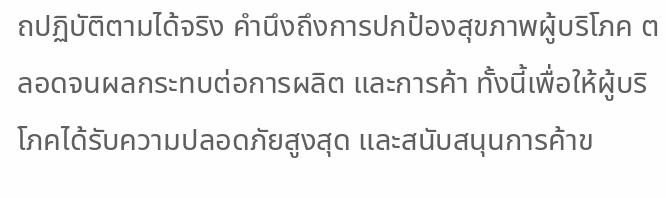ถปฏิบัติตามได้จริง คำนึงถึงการปกป้องสุขภาพผู้บริโภค ตลอดจนผลกระทบต่อการผลิต และการค้า ทั้งนี้เพื่อให้ผู้บริโภคได้รับความปลอดภัยสูงสุด และสนับสนุนการค้าข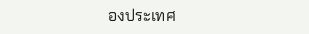องประเทศ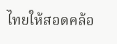ไทยให้สอดคล้อ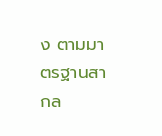ง ตามมาตรฐานสากล